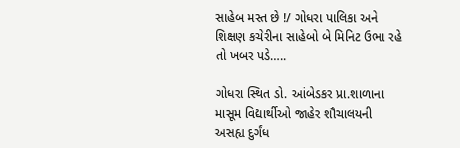સાહેબ મસ્ત છે !/ ગોધરા પાલિકા અને શિક્ષણ કચેરીના સાહેબો બે મિનિટ ઉભા રહે તો ખબર પડે…..

ગોધરા સ્થિત ડો. આંબેડકર પ્રા.શાળાના માસૂમ વિદ્યાર્થીઓ જાહેર શૌચાલયની અસહ્ય દુર્ગંધ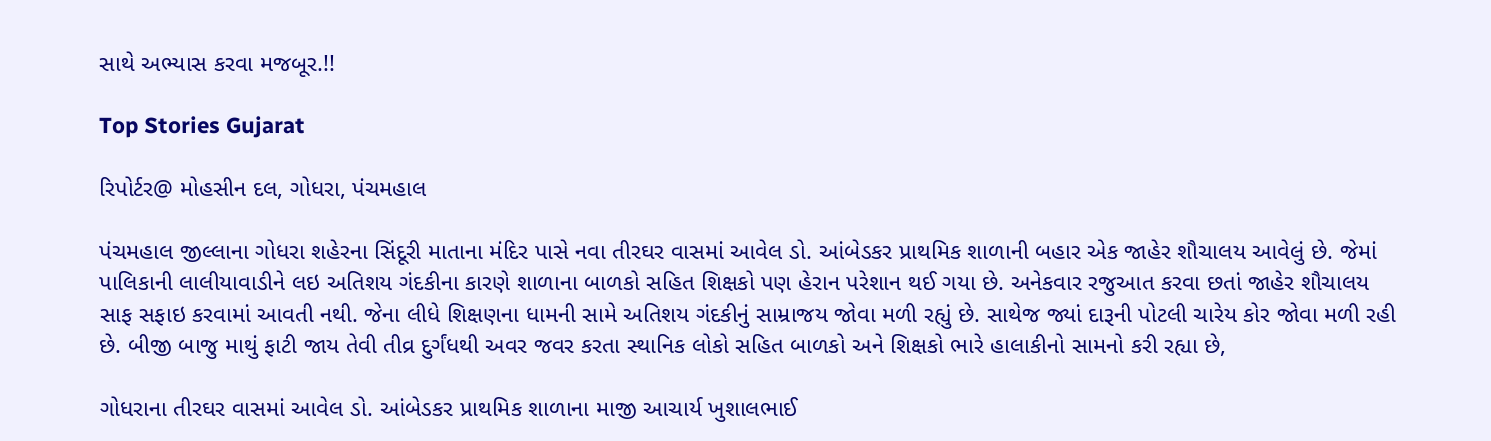સાથે અભ્યાસ કરવા મજબૂર.!!

Top Stories Gujarat

રિપોર્ટર@ મોહસીન દલ, ગોધરા, પંચમહાલ

પંચમહાલ જીલ્લાના ગોધરા શહેરના સિંદૂરી માતાના મંદિર પાસે નવા તીરઘર વાસમાં આવેલ ડો. આંબેડકર પ્રાથમિક શાળાની બહાર એક જાહેર શૌચાલય આવેલું છે. જેમાં પાલિકાની લાલીયાવાડીને લઇ અતિશય ગંદકીના કારણે શાળાના બાળકો સહિત શિક્ષકો પણ હેરાન પરેશાન થઈ ગયા છે. અનેકવાર રજુઆત કરવા છતાં જાહેર શૌચાલય સાફ સફાઇ કરવામાં આવતી નથી. જેના લીધે શિક્ષણના ધામની સામે અતિશય ગંદકીનું સામ્રાજય જોવા મળી રહ્યું છે. સાથેજ જ્યાં દારૂની પોટલી ચારેય કોર જોવા મળી રહી છે. બીજી બાજુ માથું ફાટી જાય તેવી તીવ્ર દુર્ગંધથી અવર જવર કરતા સ્થાનિક લોકો સહિત બાળકો અને શિક્ષકો ભારે હાલાકીનો સામનો કરી રહ્યા છે,

ગોધરાના તીરઘર વાસમાં આવેલ ડો. આંબેડકર પ્રાથમિક શાળાના માજી આચાર્ય ખુશાલભાઈ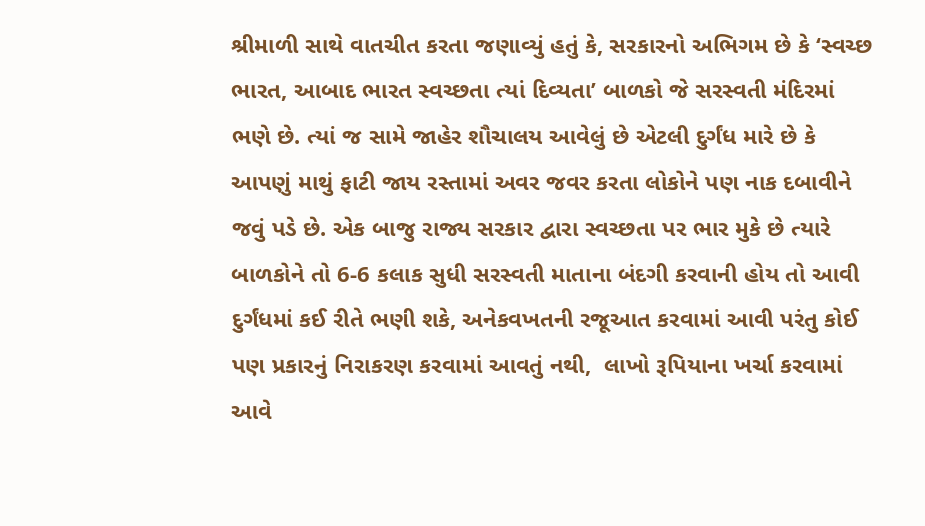શ્રીમાળી સાથે વાતચીત કરતા જણાવ્યું હતું કે, સરકારનો અભિગમ છે કે ‘સ્વચ્છ ભારત, આબાદ ભારત સ્વચ્છતા ત્યાં દિવ્યતા’ બાળકો જે સરસ્વતી મંદિરમાં ભણે છે. ત્યાં જ સામે જાહેર શૌચાલય આવેલું છે એટલી દુર્ગંધ મારે છે કે આપણું માથું ફાટી જાય રસ્તામાં અવર જવર કરતા લોકોને પણ નાક દબાવીને જવું પડે છે. એક બાજુ રાજ્ય સરકાર દ્વારા સ્વચ્છતા પર ભાર મુકે છે ત્યારે બાળકોને તો 6-6 કલાક સુધી સરસ્વતી માતાના બંદગી કરવાની હોય તો આવી દુર્ગંધમાં કઈ રીતે ભણી શકે, અનેકવખતની રજૂઆત કરવામાં આવી પરંતુ કોઈ પણ પ્રકારનું નિરાકરણ કરવામાં આવતું નથી,  લાખો રૂપિયાના ખર્ચા કરવામાં આવે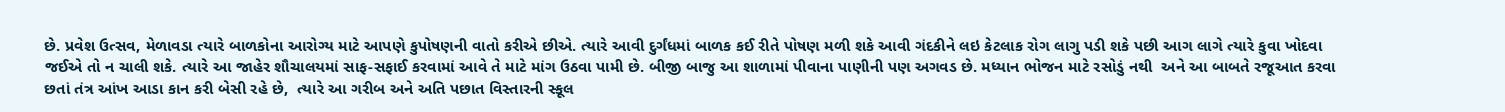છે. પ્રવેશ ઉત્સવ, મેળાવડા ત્યારે બાળકોના આરોગ્ય માટે આપણે કુપોષણની વાતો કરીએ છીએ. ત્યારે આવી દુર્ગંધમાં બાળક કઈ રીતે પોષણ મળી શકે આવી ગંદકીને લઇ કેટલાક રોગ લાગુ પડી શકે પછી આગ લાગે ત્યારે કુવા ખોદવા જઈએ તો ન ચાલી શકે. ત્યારે આ જાહેર શૌચાલયમાં સાફ-સફાઈ કરવામાં આવે તે માટે માંગ ઉઠવા પામી છે. બીજી બાજુ આ શાળામાં પીવાના પાણીની પણ અગવડ છે. મધ્યાન ભોજન માટે રસોડું નથી  અને આ બાબતે રજૂઆત કરવા છતાં તંત્ર આંખ આડા કાન કરી બેસી રહે છે,  ત્યારે આ ગરીબ અને અતિ પછાત વિસ્તારની સ્કૂલ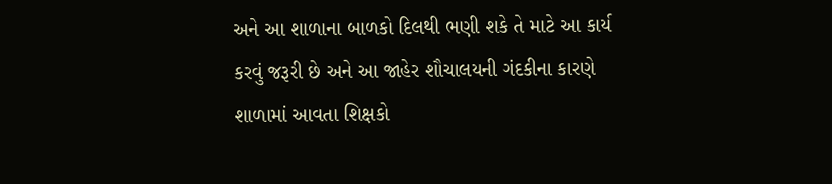અને આ શાળાના બાળકો દિલથી ભણી શકે તે માટે આ કાર્ય કરવું જરૂરી છે અને આ જાહેર શૌચાલયની ગંદકીના કારણે શાળામાં આવતા શિક્ષકો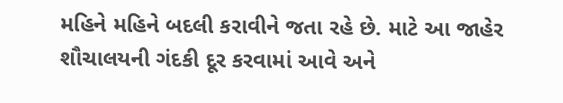મહિને મહિને બદલી કરાવીને જતા રહે છે. માટે આ જાહેર શૌચાલયની ગંદકી દૂર કરવામાં આવે અને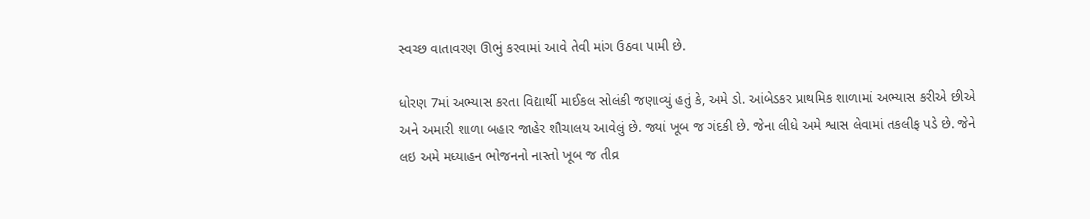સ્વચ્છ વાતાવરણ ઊભું કરવામાં આવે તેવી માંગ ઉઠવા પામી છે.

ધોરણ 7માં અભ્યાસ કરતા વિદ્યાર્થી માઈકલ સોલંકી જણાવ્યું હતું કે, અમે ડો. આંબેડકર પ્રાથમિક શાળામાં અભ્યાસ કરીએ છીએ અને અમારી શાળા બહાર જાહેર શૌચાલય આવેલું છે. જ્યાં ખૂબ જ ગંદકી છે. જેના લીધે અમે શ્વાસ લેવામાં તકલીફ પડે છે. જેને લઇ અમે મધ્યાહન ભોજનનો નાસ્તો ખૂબ જ તીવ્ર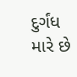દુર્ગંધ મારે છે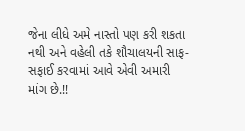જેના લીધે અમે નાસ્તો પણ કરી શકતા નથી અને વહેલી તકે શૌચાલયની સાફ-સફાઈ કરવામાં આવે એવી અમારી માંગ છે.!!